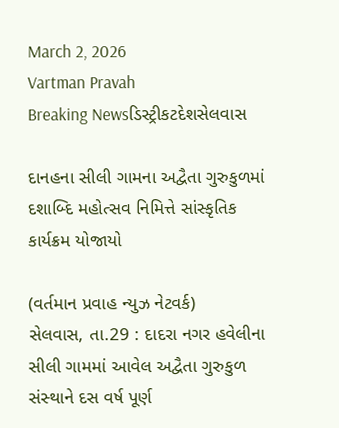March 2, 2026
Vartman Pravah
Breaking Newsડિસ્ટ્રીકટદેશસેલવાસ

દાનહના સીલી ગામના અદ્વૈતા ગુરુકુળમાં દશાબ્‍દિ મહોત્‍સવ નિમિત્તે સાંસ્‍કૃતિક કાર્યક્રમ યોજાયો

(વર્તમાન પ્રવાહ ન્‍યુઝ નેટવર્ક)
સેલવાસ, તા.29 : દાદરા નગર હવેલીના સીલી ગામમાં આવેલ અદ્વૈતા ગુરુકુળ સંસ્‍થાને દસ વર્ષ પૂર્ણ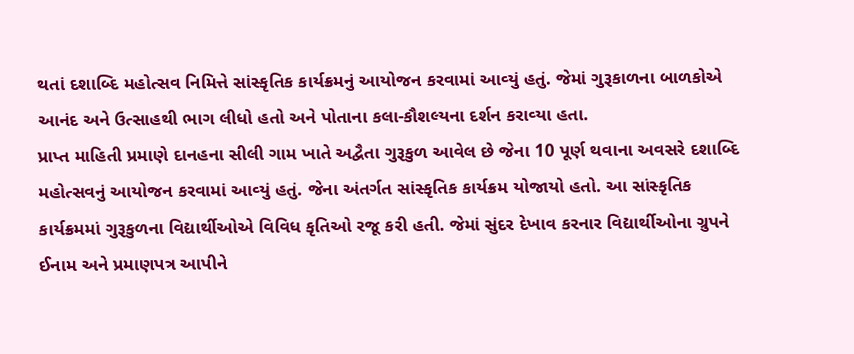થતાં દશાબ્‍દિ મહોત્‍સવ નિમિત્તે સાંસ્‍કૃતિક કાર્યક્રમનું આયોજન કરવામાં આવ્‍યું હતું. જેમાં ગુરૂકાળના બાળકોએ આનંદ અને ઉત્‍સાહથી ભાગ લીધો હતો અને પોતાના કલા-કૌશલ્‍યના દર્શન કરાવ્‍યા હતા.
પ્રાપ્ત માહિતી પ્રમાણે દાનહના સીલી ગામ ખાતે અદ્વૈતા ગુરૂકુળ આવેલ છે જેના 10 પૂર્ણ થવાના અવસરે દશાબ્‍દિ મહોત્‍સવનું આયોજન કરવામાં આવ્‍યું હતું. જેના અંતર્ગત સાંસ્‍કૃતિક કાર્યક્રમ યોજાયો હતો. આ સાંસ્‍કૃતિક કાર્યક્રમમાં ગુરૂકુળના વિદ્યાર્થીઓએ વિવિધ કૃતિઓ રજૂ કરી હતી. જેમાં સુંદર દેખાવ કરનાર વિદ્યાર્થીઓના ગ્રુપને ઈનામ અને પ્રમાણપત્ર આપીને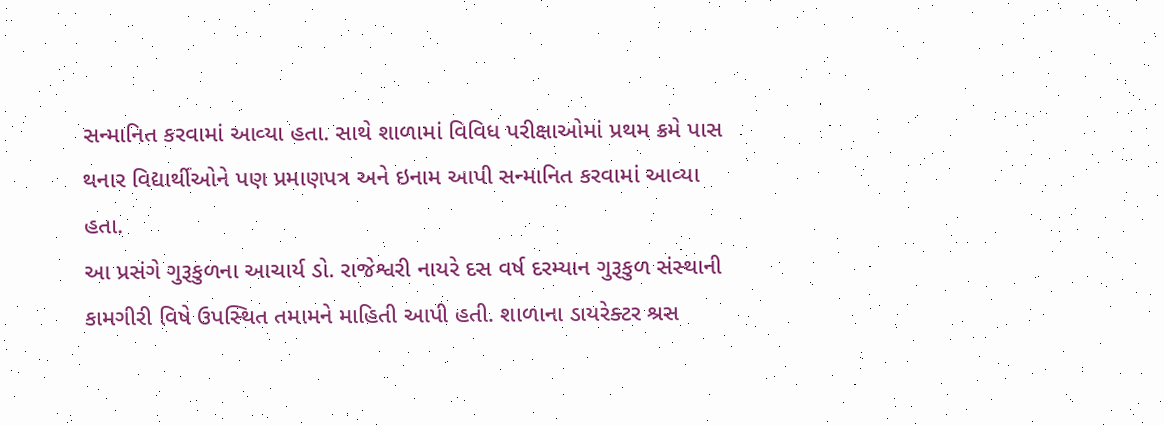સન્‍માનિત કરવામાં આવ્‍યા હતા. સાથે શાળામાં વિવિધ પરીક્ષાઓમાં પ્રથમ ક્રમે પાસ થનાર વિદ્યાર્થીઓને પણ પ્રમાણપત્ર અને ઇનામ આપી સન્‍માનિત કરવામાં આવ્‍યા હતા.
આ પ્રસંગે ગુરૂકુળના આચાર્ય ડો. રાજેશ્વરી નાયરે દસ વર્ષ દરમ્‍યાન ગુરૂકુળ સંસ્‍થાની કામગીરી વિષે ઉપસ્‍થિત તમામને માહિતી આપી હતી. શાળાના ડાયરેક્‍ટર શ્રસ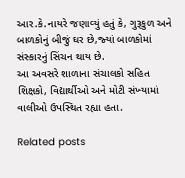આર.કે.નાયરે જણાવ્‍યું હતું કે, ગુરૂકુળ અને બાળકોનું બીજું ઘર છે,જ્‍યાં બાળકોમાં સંસ્‍કારનું સિંચન થાય છે.
આ અવસરે શાળાના સંચાલકો સહિત શિક્ષકો, વિદ્યાર્થીઓ અને મોટી સંખ્‍યામાં વાલીઓ ઉપસ્‍થિત રહ્યા હતા.

Related posts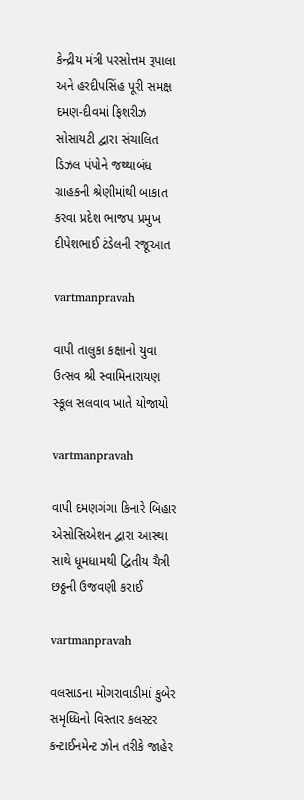કેન્‍દ્રીય મંત્રી પરસોત્તમ રૂપાલા અને હરદીપસિંહ પૂરી સમક્ષ દમણ-દીવમાં ફિશરીઝ સોસાયટી દ્વારા સંચાલિત ડિઝલ પંપોને જથ્‍થાબંધ ગ્રાહકની શ્રેણીમાંથી બાકાત કરવા પ્રદેશ ભાજપ પ્રમુખ દીપેશભાઈ ટંડેલની રજૂઆત

vartmanpravah

વાપી તાલુકા કક્ષાનો યુવા ઉત્‍સવ શ્રી સ્‍વામિનારાયણ સ્‍કૂલ સલવાવ ખાતે યોજાયો

vartmanpravah

વાપી દમણગંગા કિનારે બિહાર એસોસિએશન દ્વારા આસ્‍થા સાથે ધૂમધામથી દ્વિતીય ચૈત્રી છઠ્ઠની ઉજવણી કરાઈ

vartmanpravah

વલસાડના મોગરાવાડીમાં કુબેર સમૃધ્ધિનો વિસ્તાર કલસ્ટર કન્ટાઈનમેન્ટ ઝોન તરીકે જાહેર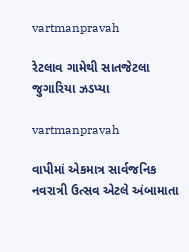vartmanpravah

રેટલાવ ગામેથી સાતજેટલા જુગારિયા ઝડપ્‍યા

vartmanpravah

વાપીમાં એકમાત્ર સાર્વજનિક નવરાત્રી ઉત્‍સવ એટલે અંબામાતા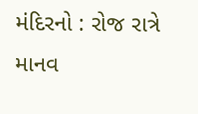મંદિરનો : રોજ રાત્રે માનવ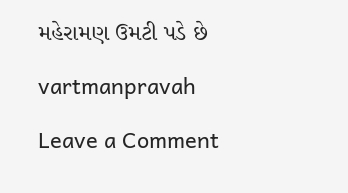મહેરામણ ઉમટી પડે છે

vartmanpravah

Leave a Comment